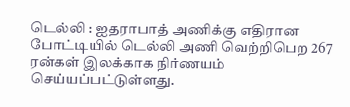டெல்லி : ஐதராபாத் அணிக்கு எதிரான போட்டியில் டெல்லி அணி வெற்றிபெற 267 ரன்கள் இலக்காக நிர்ணயம் செய்யப்பட்டுள்ளது.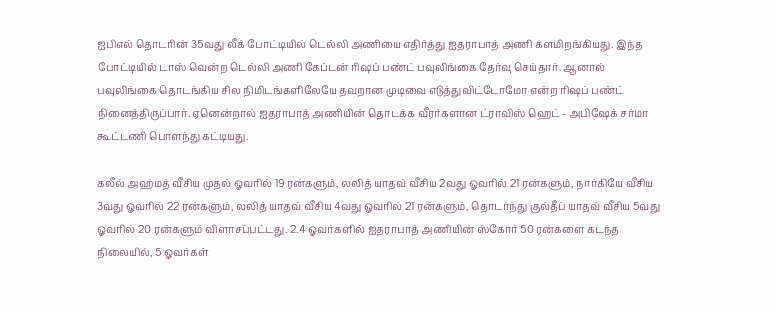ஐபிஎல் தொடரின் 35வது லீக் போட்டியில் டெல்லி அணியை எதிர்த்து ஐதராபாத் அணி களமிறங்கியது. இந்த போட்டியில் டாஸ் வென்ற டெல்லி அணி கேப்டன் ரிஷப் பண்ட் பவுலிங்கை தேர்வு செய்தார். ஆனால் பவுலிங்கை தொடங்கிய சில நிமிடங்களிலேயே தவறான முடிவை எடுத்துவிட்டோமோ என்ற ரிஷப் பண்ட் நினைத்திருப்பார். ஏனென்றால் ஐதராபாத் அணியின் தொடக்க வீரர்களான ட்ராவிஸ் ஹெட் - அபிஷேக் சர்மா கூட்டணி பொளந்து கட்டியது.

கலீல் அஹ்மத் வீசிய முதல் ஓவரில் 19 ரன்களும், லலித் யாதவ் வீசிய 2வது ஓவரில் 21 ரன்களும், நார்கியே வீசிய 3வது ஓவரில் 22 ரன்களும், லலித் யாதவ் வீசிய 4வது ஓவரில் 21 ரன்களும், தொடர்ந்து குல்தீப் யாதவ் வீசிய 5வது ஓவரில் 20 ரன்களும் விளாசப்பட்டது. 2.4 ஓவர்களில் ஐதராபாத் அணியின் ஸ்கோர் 50 ரன்களை கடந்த நிலையில், 5 ஓவர்கள்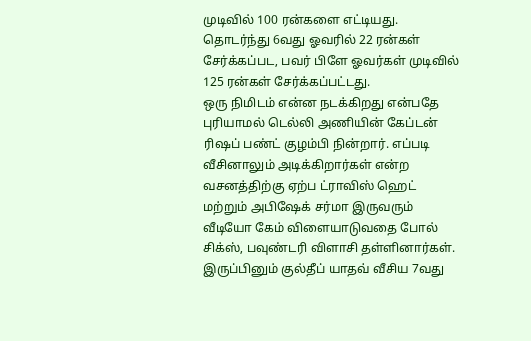முடிவில் 100 ரன்களை எட்டியது. தொடர்ந்து 6வது ஓவரில் 22 ரன்கள் சேர்க்கப்பட, பவர் பிளே ஓவர்கள் முடிவில் 125 ரன்கள் சேர்க்கப்பட்டது.
ஒரு நிமிடம் என்ன நடக்கிறது என்பதே புரியாமல் டெல்லி அணியின் கேப்டன் ரிஷப் பண்ட் குழம்பி நின்றார். எப்படி வீசினாலும் அடிக்கிறார்கள் என்ற வசனத்திற்கு ஏற்ப ட்ராவிஸ் ஹெட் மற்றும் அபிஷேக் சர்மா இருவரும் வீடியோ கேம் விளையாடுவதை போல் சிக்ஸ், பவுண்டரி விளாசி தள்ளினார்கள். இருப்பினும் குல்தீப் யாதவ் வீசிய 7வது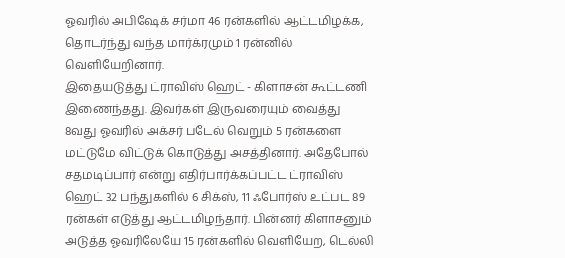ஓவரில் அபிஷேக் சர்மா 46 ரன்களில் ஆட்டமிழக்க, தொடர்ந்து வந்த மார்க்ரமும் 1 ரன்னில் வெளியேறினார்.
இதையடுத்து ட்ராவிஸ் ஹெட் - கிளாசன் கூட்டணி இணைந்தது. இவர்கள் இருவரையும் வைத்து 8வது ஓவரில் அக்சர் படேல் வெறும் 5 ரன்களை மட்டுமே விட்டுக் கொடுத்து அசத்தினார். அதேபோல் சதமடிப்பார் என்று எதிர்பார்க்கப்பட்ட ட்ராவிஸ் ஹெட் 32 பந்துகளில் 6 சிக்ஸ், 11 ஃபோர்ஸ் உட்பட 89 ரன்கள் எடுத்து ஆட்டமிழந்தார். பின்னர் கிளாசனும் அடுத்த ஓவரிலேயே 15 ரன்களில் வெளியேற, டெல்லி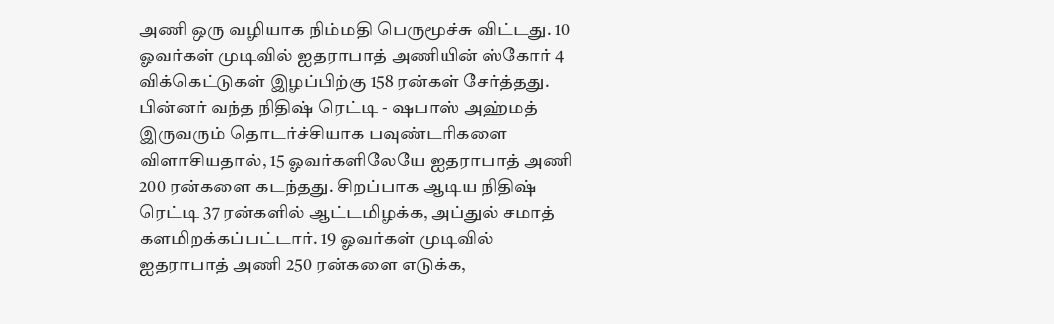அணி ஒரு வழியாக நிம்மதி பெருமூச்சு விட்டது. 10 ஓவர்கள் முடிவில் ஐதராபாத் அணியின் ஸ்கோர் 4 விக்கெட்டுகள் இழப்பிற்கு 158 ரன்கள் சேர்த்தது.
பின்னர் வந்த நிதிஷ் ரெட்டி - ஷபாஸ் அஹ்மத் இருவரும் தொடர்ச்சியாக பவுண்டரிகளை விளாசியதால், 15 ஓவர்களிலேயே ஐதராபாத் அணி 200 ரன்களை கடந்தது. சிறப்பாக ஆடிய நிதிஷ் ரெட்டி 37 ரன்களில் ஆட்டமிழக்க, அப்துல் சமாத் களமிறக்கப்பட்டார். 19 ஓவர்கள் முடிவில் ஐதராபாத் அணி 250 ரன்களை எடுக்க,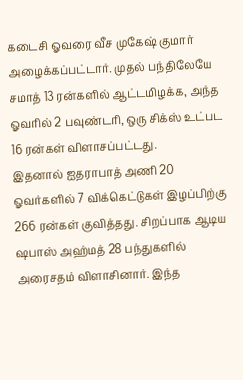கடைசி ஓவரை வீச முகேஷ் குமார் அழைக்கப்பட்டார். முதல் பந்திலேயே சமாத் 13 ரன்களில் ஆட்டமிழக்க, அந்த ஓவரில் 2 பவுண்டரி, ஒரு சிக்ஸ் உட்பட 16 ரன்கள் விளாசப்பட்டது.
இதனால் ஐதராபாத் அணி 20 ஓவர்களில் 7 விக்கெட்டுகள் இழப்பிற்கு 266 ரன்கள் குவித்தது. சிறப்பாக ஆடிய ஷபாஸ் அஹ்மத் 28 பந்துகளில் அரைசதம் விளாசினார். இந்த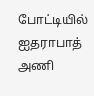போட்டியில் ஐதராபாத் அணி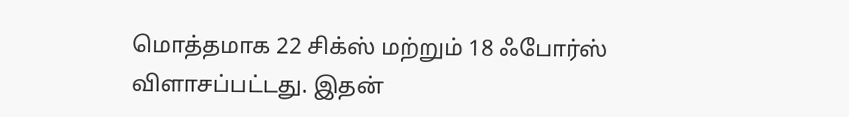மொத்தமாக 22 சிக்ஸ் மற்றும் 18 ஃபோர்ஸ் விளாசப்பட்டது. இதன்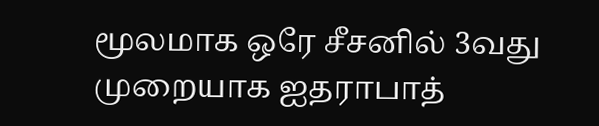மூலமாக ஒரே சீசனில் 3வது முறையாக ஐதராபாத்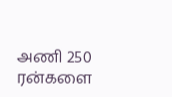அணி 250 ரன்களை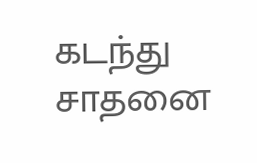கடந்து சாதனை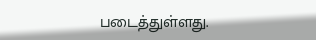படைத்துள்ளது.